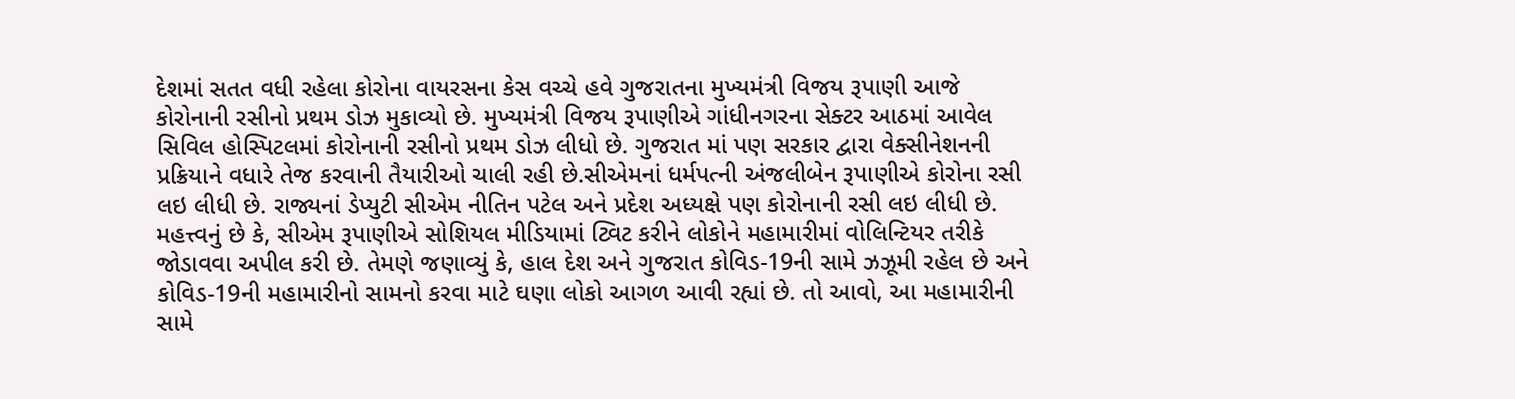દેશમાં સતત વધી રહેલા કોરોના વાયરસના કેસ વચ્ચે હવે ગુજરાતના મુખ્યમંત્રી વિજય રૂપાણી આજે કોરોનાની રસીનો પ્રથમ ડોઝ મુકાવ્યો છે. મુખ્યમંત્રી વિજય રૂપાણીએ ગાંધીનગરના સેક્ટર આઠમાં આવેલ સિવિલ હોસ્પિટલમાં કોરોનાની રસીનો પ્રથમ ડોઝ લીધો છે. ગુજરાત માં પણ સરકાર દ્વારા વેક્સીનેશનની પ્રક્રિયાને વધારે તેજ કરવાની તૈયારીઓ ચાલી રહી છે.સીએમનાં ધર્મપત્ની અંજલીબેન રૂપાણીએ કોરોના રસી લઇ લીધી છે. રાજ્યનાં ડેપ્યુટી સીએમ નીતિન પટેલ અને પ્રદેશ અધ્યક્ષે પણ કોરોનાની રસી લઇ લીધી છે.
મહત્ત્વનું છે કે, સીએમ રૂપાણીએ સોશિયલ મીડિયામાં ટ્વિટ કરીને લોકોને મહામારીમાં વોલિન્ટિયર તરીકે જોડાવવા અપીલ કરી છે. તેમણે જણાવ્યું કે, હાલ દેશ અને ગુજરાત કોવિડ-19ની સામે ઝઝૂમી રહેલ છે અને કોવિડ-19ની મહામારીનો સામનો કરવા માટે ઘણા લોકો આગળ આવી રહ્યાં છે. તો આવો, આ મહામારીની સામે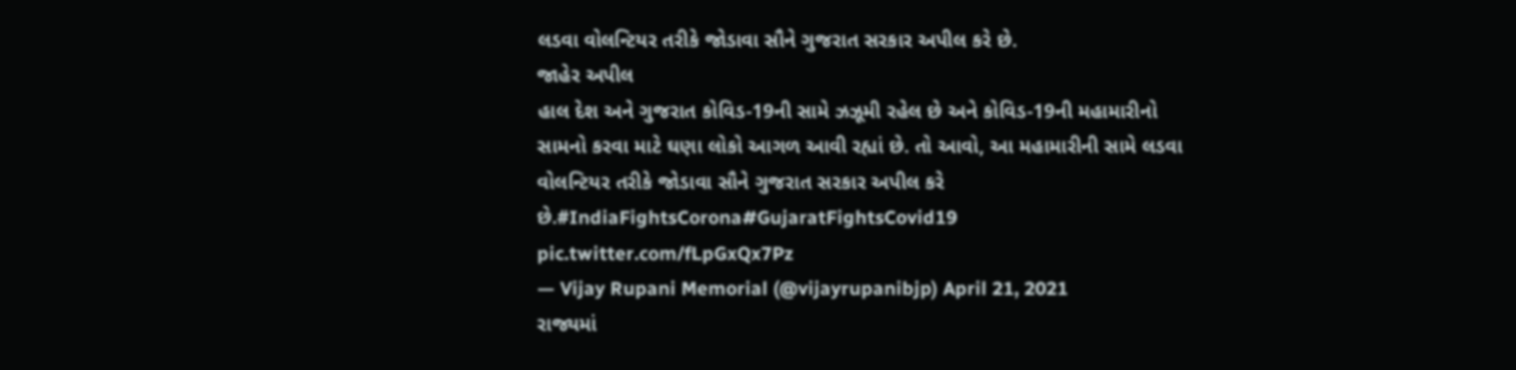લડવા વોલન્ટિયર તરીકે જોડાવા સૌને ગુજરાત સરકાર અપીલ કરે છે.
જાહેર અપીલ
હાલ દેશ અને ગુજરાત કોવિડ-19ની સામે ઝઝૂમી રહેલ છે અને કોવિડ-19ની મહામારીનો સામનો કરવા માટે ઘણા લોકો આગળ આવી રહ્યાં છે. તો આવો, આ મહામારીની સામે લડવા વોલન્ટિયર તરીકે જોડાવા સૌને ગુજરાત સરકાર અપીલ કરે છે.#IndiaFightsCorona#GujaratFightsCovid19 pic.twitter.com/fLpGxQx7Pz
— Vijay Rupani Memorial (@vijayrupanibjp) April 21, 2021
રાજ્યમાં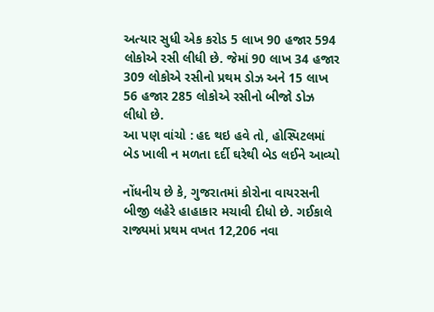અત્યાર સુધી એક કરોડ 5 લાખ 90 હજાર 594 લોકોએ રસી લીધી છે. જેમાં 90 લાખ 34 હજાર 309 લોકોએ રસીનો પ્રથમ ડોઝ અને 15 લાખ 56 હજાર 285 લોકોએ રસીનો બીજો ડોઝ લીધો છે.
આ પણ વાંચો : હદ થઇ હવે તો, હોસ્પિટલમાં બેડ ખાલી ન મળતા દર્દી ઘરેથી બેડ લઈને આવ્યો

નોંધનીય છે કે, ગુજરાતમાં કોરોના વાયરસની બીજી લહેરે હાહાકાર મચાવી દીધો છે. ગઈકાલે રાજ્યમાં પ્રથમ વખત 12,206 નવા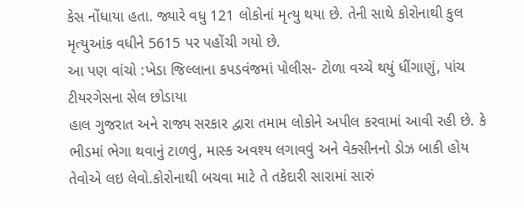કેસ નોંધાયા હતા. જ્યારે વધુ 121 લોકોનાં મૃત્યુ થયા છે. તેની સાથે કોરોનાથી કુલ મૃત્યુઆંક વધીને 5615 પર પહોંચી ગયો છે.
આ પણ વાંચો :ખેડા જિલ્લાના કપડવંજમાં પોલીસ- ટોળા વચ્ચે થયું ધીંગાણું, પાંચ ટીયરગેસના સેલ છોડાયા
હાલ ગુજરાત અને રાજ્ય સરકાર દ્વારા તમામ લોકોને અપીલ કરવામાં આવી રહી છે. કે ભીડમાં ભેગા થવાનું ટાળવું, માસ્ક અવશ્ય લગાવવું અને વેક્સીનનો ડોઝ બાકી હોય તેવોએ લઇ લેવો.કોરોનાથી બચવા માટે તે તકેદારી સારામાં સારું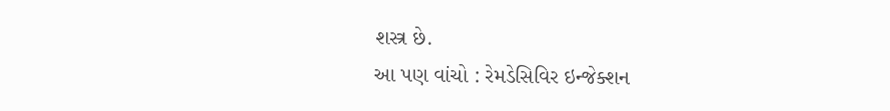શસ્ત્ર છે.
આ પણ વાંચો : રેમડેસિવિર ઇન્જેક્શન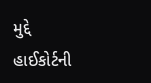મુદ્દે હાઈકોર્ટની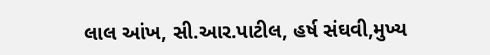લાલ આંખ, સી.આર.પાટીલ, હર્ષ સંઘવી,મુખ્ય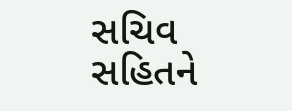સચિવ સહિતને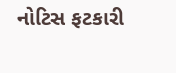નોટિસ ફટકારી